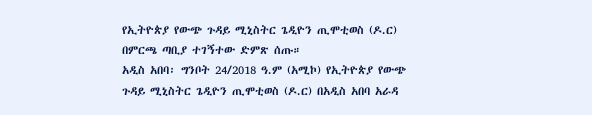የኢትዮጵያ የውጭ ጉዳይ ሚኒስትር ጌዲዮን ጢሞቲወስ (ዶ.ር) በምርጫ ጣቢያ ተገኝተው ድምጽ ሰጡ።
አዲስ አበባ፡ ግንቦት 24/2018 ዓ.ም (አሚኮ) የኢትዮጵያ የውጭ ጉዳይ ሚኒስትር ጌዲዮን ጢሞቲወስ (ዶ.ር) በአዲስ አበባ አራዳ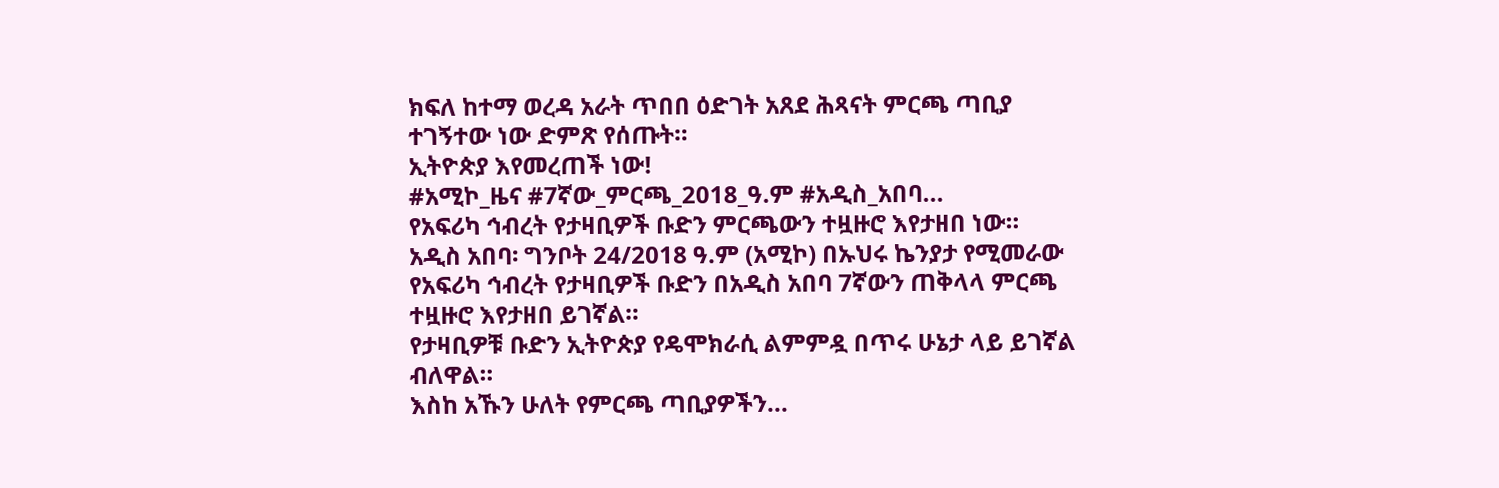ክፍለ ከተማ ወረዳ አራት ጥበበ ዕድገት አጸደ ሕጻናት ምርጫ ጣቢያ ተገኝተው ነው ድምጽ የሰጡት።
ኢትዮጵያ እየመረጠች ነው!
#አሚኮ_ዜና #7ኛው_ምርጫ_2018_ዓ.ም #አዲስ_አበባ...
የአፍሪካ ኅብረት የታዛቢዎች ቡድን ምርጫውን ተዟዙሮ እየታዘበ ነው።
አዲስ አበባ፡ ግንቦት 24/2018 ዓ.ም (አሚኮ) በኡህሩ ኬንያታ የሚመራው የአፍሪካ ኅብረት የታዛቢዎች ቡድን በአዲስ አበባ 7ኛውን ጠቅላላ ምርጫ ተዟዙሮ እየታዘበ ይገኛል።
የታዛቢዎቹ ቡድን ኢትዮጵያ የዴሞክራሲ ልምምዷ በጥሩ ሁኔታ ላይ ይገኛል ብለዋል።
እስከ አኹን ሁለት የምርጫ ጣቢያዎችን...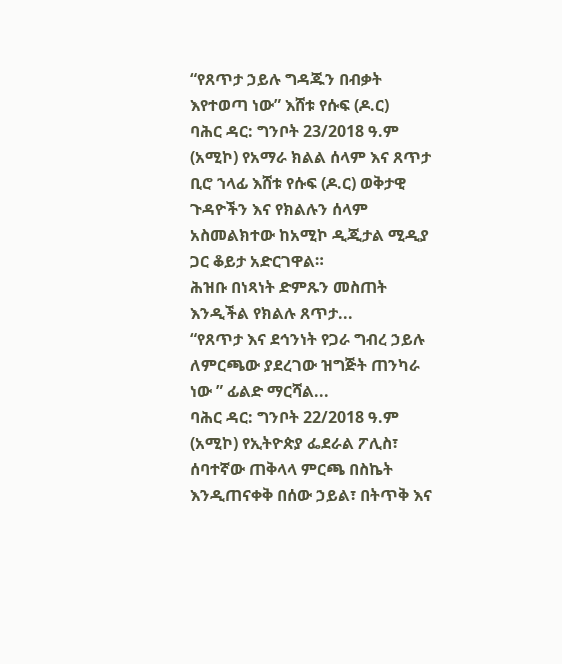“የጸጥታ ኃይሉ ግዳጁን በብቃት እየተወጣ ነው” እሸቱ የሱፍ (ዶ.ር)
ባሕር ዳር: ግንቦት 23/2018 ዓ.ም (አሚኮ) የአማራ ክልል ሰላም እና ጸጥታ ቢሮ ኀላፊ እሸቱ የሱፍ (ዶ.ር) ወቅታዊ ጉዳዮችን እና የክልሉን ሰላም አስመልክተው ከአሚኮ ዲጂታል ሚዲያ ጋር ቆይታ አድርገዋል።
ሕዝቡ በነጻነት ድምጹን መስጠት እንዲችል የክልሉ ጸጥታ...
“የጸጥታ እና ደኅንነት የጋራ ግብረ ኃይሉ ለምርጫው ያደረገው ዝግጅት ጠንካራ ነው ” ፊልድ ማርሻል...
ባሕር ዳር: ግንቦት 22/2018 ዓ.ም (አሚኮ) የኢትዮጵያ ፌደራል ፖሊስ፣ ሰባተኛው ጠቅላላ ምርጫ በስኬት እንዲጠናቀቅ በሰው ኃይል፣ በትጥቅ እና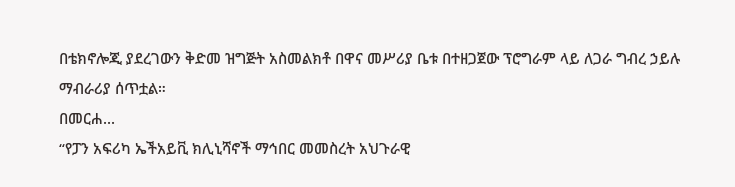በቴክኖሎጂ ያደረገውን ቅድመ ዝግጅት አስመልክቶ በዋና መሥሪያ ቤቱ በተዘጋጀው ፕሮግራም ላይ ለጋራ ግብረ ኃይሉ ማብራሪያ ሰጥቷል።
በመርሐ...
“የፓን አፍሪካ ኤችአይቪ ክሊኒሻኖች ማኅበር መመስረት አህጉራዊ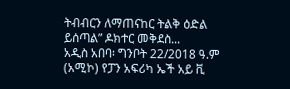ትብብርን ለማጠናከር ትልቅ ዕድል ይሰጣል” ዶክተር መቅደስ...
አዲስ አበባ፡ ግንቦት 22/2018 ዓ.ም (አሚኮ) የፓን አፍሪካ ኤች አይ ቪ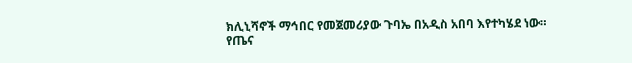ክሊኒሻኖች ማኅበር የመጀመሪያው ጉባኤ በአዲስ አበባ እየተካሄደ ነው።
የጤና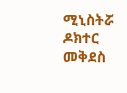ሚኒስትሯ ዶክተር መቅደስ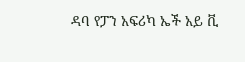ዳባ የፓን አፍሪካ ኤች አይ ቪ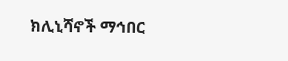ክሊኒሻኖች ማኅበር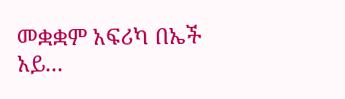መቋቋም አፍሪካ በኤች አይ...